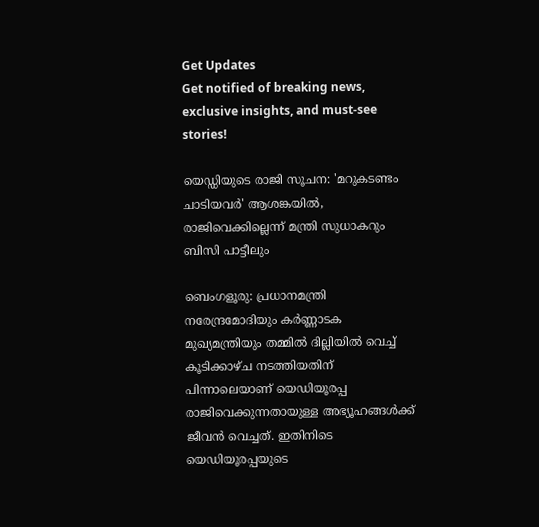Get Updates
Get notified of breaking news, exclusive insights, and must-see stories!

യെഡ്ഡിയുടെ രാജി സൂചന: 'മറുകടണ്ടം ചാടിയവർ' ആശങ്കയിൽ, രാജിവെക്കില്ലെന്ന് മന്ത്രി സുധാകറും ബിസി പാട്ടീലും

ബെംഗളൂരു: പ്രധാനമന്ത്രി നരേന്ദ്രമോദിയും കർണ്ണാടക മുഖ്യമന്ത്രിയും തമ്മിൽ ദില്ലിയിൽ വെച്ച് കൂടിക്കാഴ്ച നടത്തിയതിന് പിന്നാലെയാണ് യെഡിയൂരപ്പ രാജിവെക്കുന്നതായുള്ള അഭ്യൂഹങ്ങൾക്ക് ജീവൻ വെച്ചത്. ഇതിനിടെ യെഡിയൂരപ്പയുടെ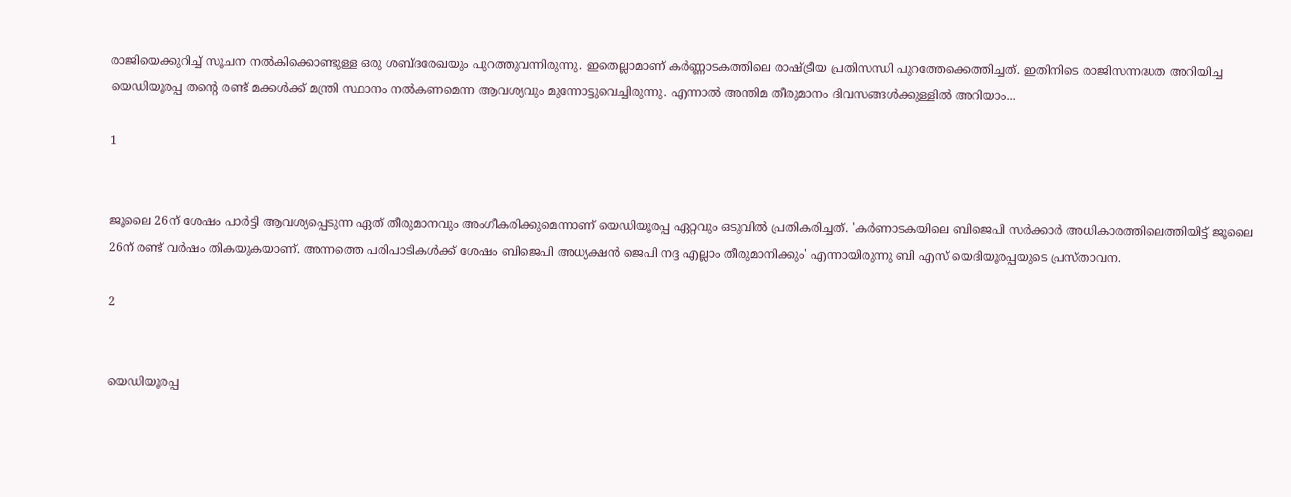രാജിയെക്കുറിച്ച് സൂചന നൽകിക്കൊണ്ടുള്ള ഒരു ശബ്ദരേഖയും പുറത്തുവന്നിരുന്നു. ഇതെല്ലാമാണ് കർണ്ണാടകത്തിലെ രാഷ്ട്രീയ പ്രതിസന്ധി പുറത്തേക്കെത്തിച്ചത്. ഇതിനിടെ രാജിസന്നദ്ധത അറിയിച്ച യെഡിയൂരപ്പ തന്റെ രണ്ട് മക്കൾക്ക് മന്ത്രി സ്ഥാനം നൽകണമെന്ന ആവശ്യവും മുന്നോട്ടുവെച്ചിരുന്നു. എന്നാൽ അന്തിമ തീരുമാനം ദിവസങ്ങൾക്കുള്ളിൽ അറിയാം...

1


ജൂലൈ 26ന് ശേഷം പാര്‍ട്ടി ആവശ്യപ്പെടുന്ന ഏത് തീരുമാനവും അംഗീകരിക്കുമെന്നാണ് യെഡിയൂരപ്പ ഏറ്റവും ഒടുവിൽ പ്രതികരിച്ചത്. 'കര്‍ണാടകയിലെ ബിജെപി സര്‍ക്കാര്‍ അധികാരത്തിലെത്തിയിട്ട് ജൂലൈ 26ന് രണ്ട് വര്‍ഷം തികയുകയാണ്. അന്നത്തെ പരിപാടികള്‍ക്ക് ശേഷം ബിജെപി അധ്യക്ഷന്‍ ജെപി നദ്ദ എല്ലാം തീരുമാനിക്കും' എന്നായിരുന്നു ബി എസ് യെദിയൂരപ്പയുടെ പ്രസ്താവന.

2


യെഡിയൂരപ്പ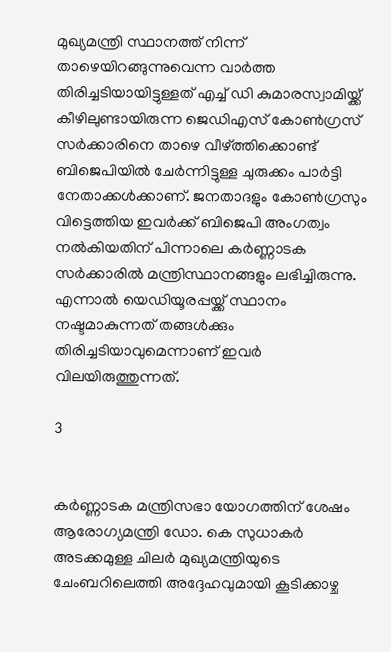മുഖ്യമന്ത്രി സ്ഥാനത്ത് നിന്ന് താഴെയിറങ്ങുന്നുവെന്ന വാർത്ത തിരിച്ചടിയായിട്ടുള്ളത് എച്ച് ഡി കുമാരസ്വാമിയ്ക്ക് കീഴിലുണ്ടായിരുന്ന ജെഡിഎസ് കോൺഗ്രസ് സർക്കാരിനെ താഴെ വീഴ്ത്തിക്കൊണ്ട് ബിജെപിയിൽ ചേർന്നിട്ടുള്ള ചുരുക്കം പാർട്ടി നേതാക്കൾക്കാണ്. ജനതാദളും കോൺഗ്രസും വിട്ടെത്തിയ ഇവർക്ക് ബിജെപി അംഗത്വം നൽകിയതിന് പിന്നാലെ കർണ്ണാടക സർക്കാരിൽ മന്ത്രിസ്ഥാനങ്ങളും ലഭിച്ചിരുന്നു. എന്നാൽ യെഡിയൂരപ്പയ്ക്ക് സ്ഥാനം നഷ്ടമാകുന്നത് തങ്ങൾക്കും തിരിച്ചടിയാവുമെന്നാണ് ഇവർ വിലയിരുത്തുന്നത്.

3


കർണ്ണാടക മന്ത്രിസഭാ യോഗത്തിന് ശേഷം ആരോഗ്യമന്ത്രി ഡോ. കെ സുധാകർ അടക്കമുള്ള ചിലർ മുഖ്യമന്ത്രിയുടെ ചേംബറിലെത്തി അദ്ദേഹവുമായി കൂടിക്കാഴ്ച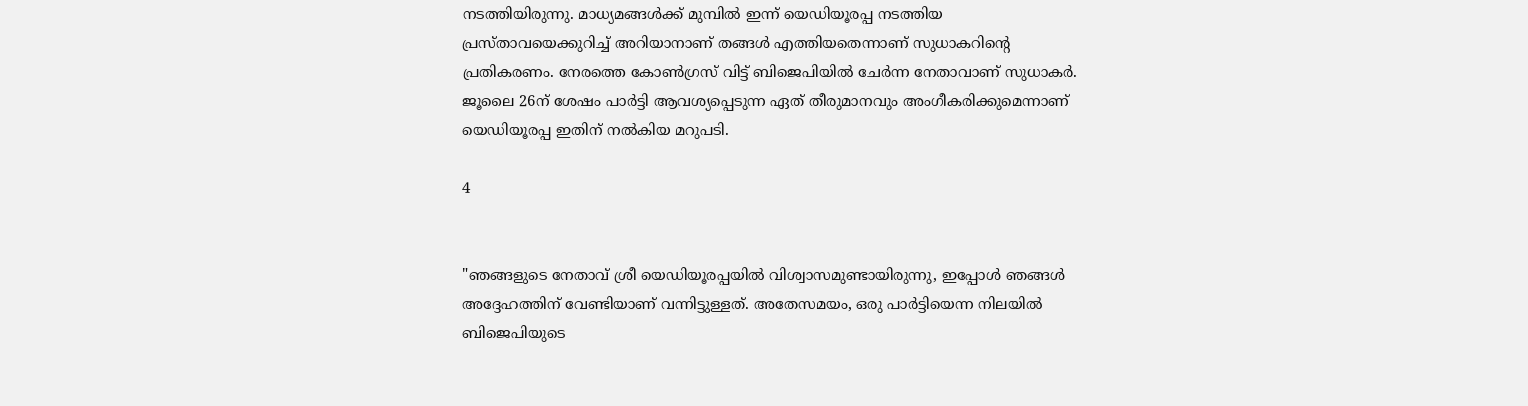നടത്തിയിരുന്നു. മാധ്യമങ്ങൾക്ക് മുമ്പിൽ ഇന്ന് യെഡിയൂരപ്പ നടത്തിയ പ്രസ്താവയെക്കുറിച്ച് അറിയാനാണ് തങ്ങൾ എത്തിയതെന്നാണ് സുധാകറിന്റെ പ്രതികരണം. നേരത്തെ കോൺഗ്രസ് വിട്ട് ബിജെപിയിൽ ചേർന്ന നേതാവാണ് സുധാകർ. ജൂലൈ 26ന് ശേഷം പാര്‍ട്ടി ആവശ്യപ്പെടുന്ന ഏത് തീരുമാനവും അംഗീകരിക്കുമെന്നാണ് യെഡിയൂരപ്പ ഇതിന് നൽകിയ മറുപടി.

4


"ഞങ്ങളുടെ നേതാവ് ശ്രീ യെഡിയൂരപ്പയിൽ വിശ്വാസമുണ്ടായിരുന്നു, ഇപ്പോൾ ഞങ്ങൾ അദ്ദേഹത്തിന് വേണ്ടിയാണ് വന്നിട്ടുള്ളത്. അതേസമയം, ഒരു പാർട്ടിയെന്ന നിലയിൽ ബിജെപിയുടെ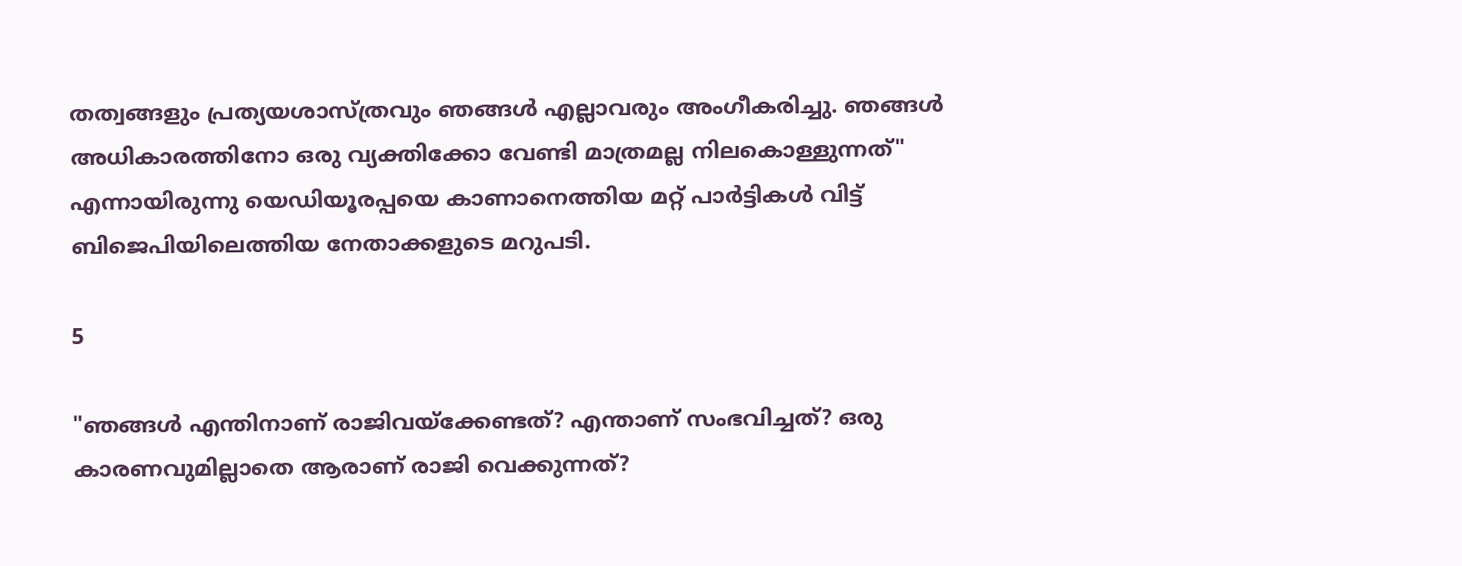തത്വങ്ങളും പ്രത്യയശാസ്ത്രവും ഞങ്ങൾ എല്ലാവരും അംഗീകരിച്ചു. ഞങ്ങൾ അധികാരത്തിനോ ഒരു വ്യക്തിക്കോ വേണ്ടി മാത്രമല്ല നിലകൊള്ളുന്നത്" എന്നായിരുന്നു യെഡിയൂരപ്പയെ കാണാനെത്തിയ മറ്റ് പാർട്ടികൾ വിട്ട് ബിജെപിയിലെത്തിയ നേതാക്കളുടെ മറുപടി.

5

"ഞങ്ങൾ എന്തിനാണ് രാജിവയ്ക്കേണ്ടത്? എന്താണ് സംഭവിച്ചത്? ഒരു കാരണവുമില്ലാതെ ആരാണ് രാജി വെക്കുന്നത്?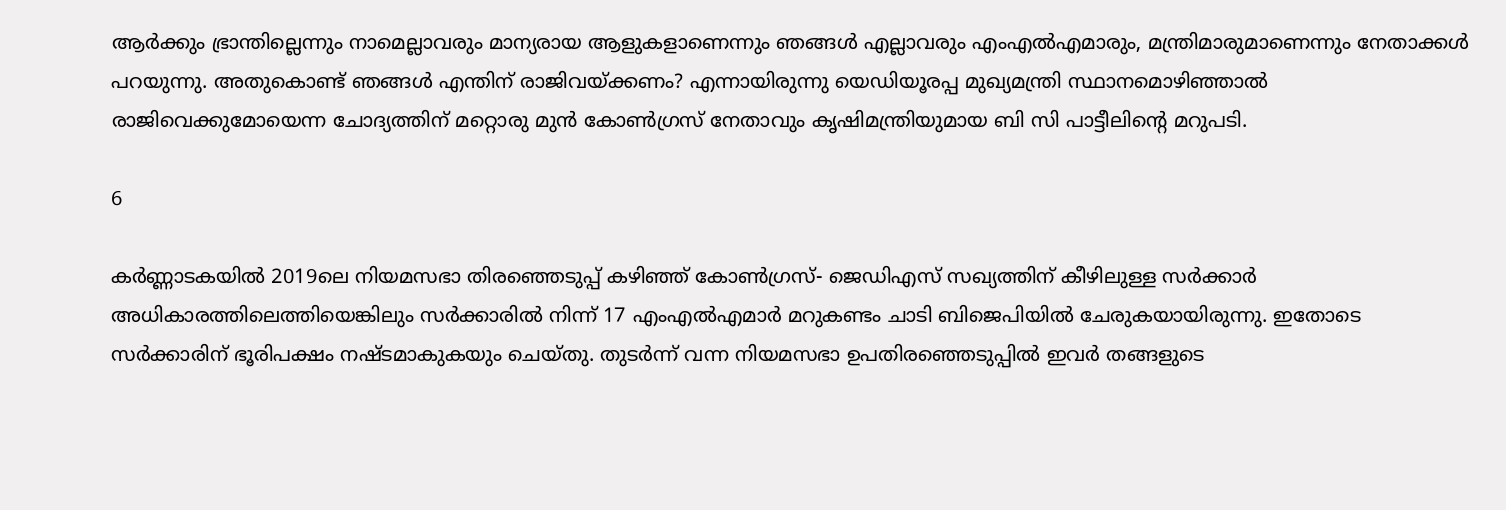ആർക്കും ഭ്രാന്തില്ലെന്നും നാമെല്ലാവരും മാന്യരായ ആളുകളാണെന്നും ഞങ്ങൾ എല്ലാവരും എം‌എൽ‌എമാരും, മന്ത്രിമാരുമാണെന്നും നേതാക്കൾ പറയുന്നു. അതുകൊണ്ട് ഞങ്ങൾ എന്തിന് രാജിവയ്ക്കണം? എന്നായിരുന്നു യെഡിയൂരപ്പ മുഖ്യമന്ത്രി സ്ഥാനമൊഴിഞ്ഞാൽ രാജിവെക്കുമോയെന്ന ചോദ്യത്തിന് മറ്റൊരു മുൻ കോൺഗ്രസ് നേതാവും കൃഷിമന്ത്രിയുമായ ബി സി പാട്ടീലിന്റെ മറുപടി.

6

കർണ്ണാടകയിൽ 2019ലെ നിയമസഭാ തിരഞ്ഞെടുപ്പ് കഴിഞ്ഞ് കോൺഗ്രസ്- ജെഡിഎസ് സഖ്യത്തിന് കീഴിലുള്ള സർക്കാർ അധികാരത്തിലെത്തിയെങ്കിലും സർക്കാരിൽ നിന്ന് 17 എംഎൽഎമാർ മറുകണ്ടം ചാടി ബിജെപിയിൽ ചേരുകയായിരുന്നു. ഇതോടെ സർക്കാരിന് ഭൂരിപക്ഷം നഷ്ടമാകുകയും ചെയ്തു. തുടർന്ന് വന്ന നിയമസഭാ ഉപതിരഞ്ഞെടുപ്പിൽ ഇവർ തങ്ങളുടെ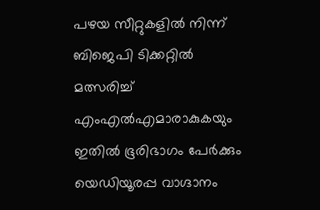പഴയ സീറ്റുകളിൽ നിന്ന് ബിജെപി ടിക്കറ്റിൽ മത്സരിച്ച് എംഎൽഎമാരാകുകയും ഇതിൽ ഭൂരിഭാഗം പേർക്കും യെഡിയൂരപ്പ വാഗ്ദാനം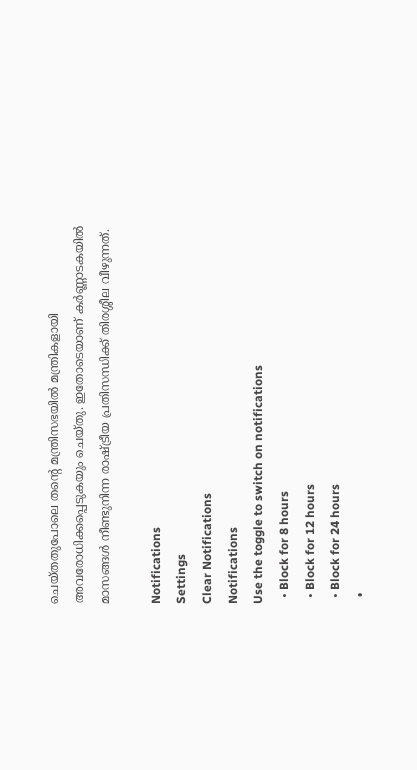ചെയ്തതുപോലെ തന്റെ മന്ത്രിസഭയിൽ മന്ത്രികളായി അവരോധിക്കപ്പെടുകയും ചെയ്തു. ഇതോടെയാണ് കർണ്ണാടകയിൽ മാസങ്ങൾ നീണ്ടുനിന്ന രാഷ്ട്രീയ പ്രതിസന്ധിക്ക് തിരശ്ശീല വീഴുന്നത്.

Notifications
Settings
Clear Notifications
Notifications
Use the toggle to switch on notifications
  • Block for 8 hours
  • Block for 12 hours
  • Block for 24 hours
  •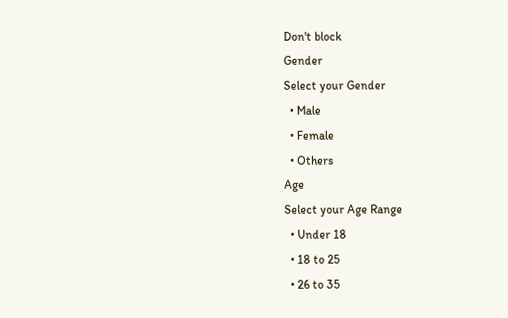Don't block
Gender
Select your Gender
  • Male
  • Female
  • Others
Age
Select your Age Range
  • Under 18
  • 18 to 25
  • 26 to 35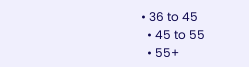• 36 to 45
  • 45 to 55
  • 55+